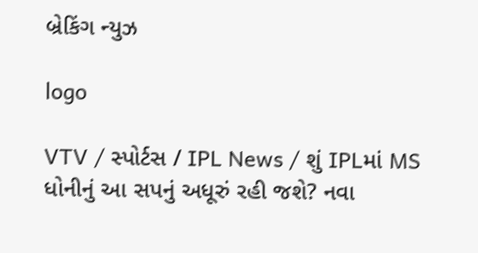બ્રેકિંગ ન્યુઝ

logo

VTV / સ્પોર્ટસ / IPL News / શું IPLમાં MS ધોનીનું આ સપનું અધૂરું રહી જશે? નવા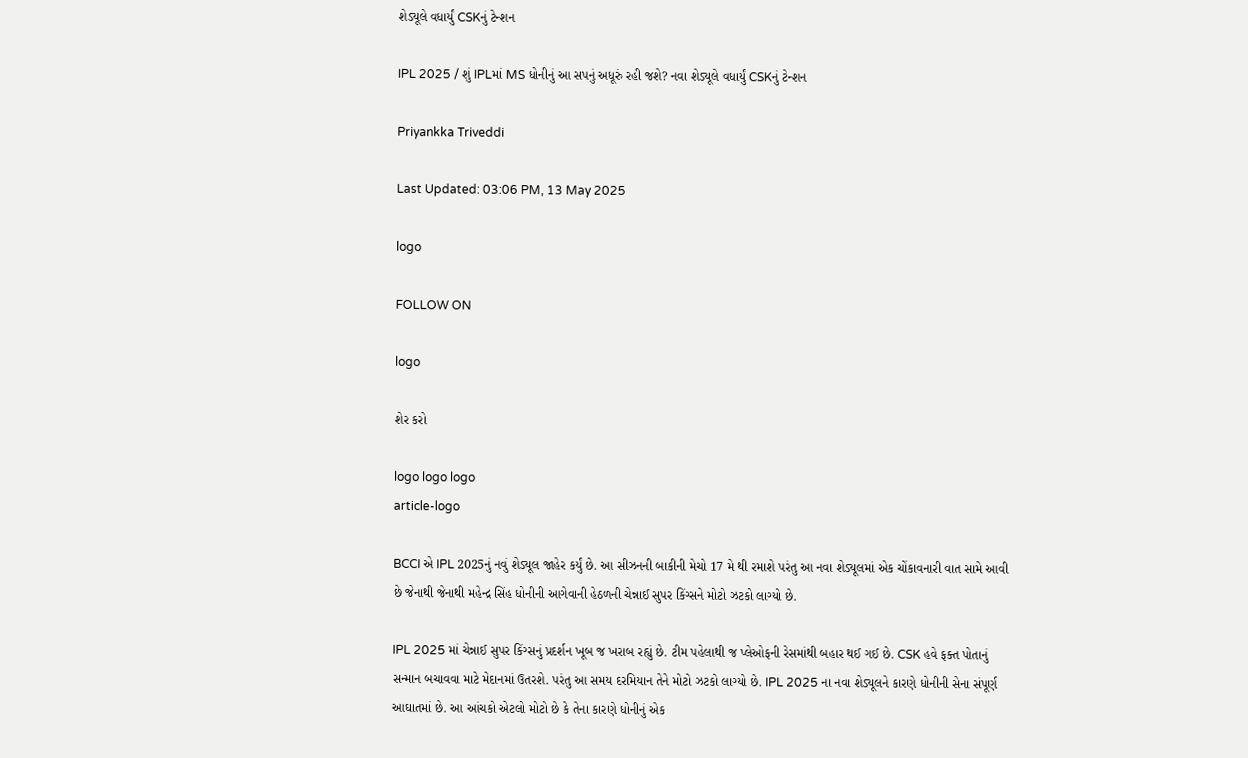શેડ્યૂલે વધાર્યું CSKનું ટેન્શન

IPL 2025 / શું IPLમાં MS ધોનીનું આ સપનું અધૂરું રહી જશે? નવા શેડ્યૂલે વધાર્યું CSKનું ટેન્શન

Priyankka Triveddi

Last Updated: 03:06 PM, 13 May 2025

logo

FOLLOW ON

logo

શેર કરો

logo logo logo
article-logo

BCCI એ IPL 2025નું નવું શેડ્યૂલ જાહેર કર્યું છે. આ સીઝનની બાકીની મેચો 17 મે થી રમાશે પરંતુ આ નવા શેડ્યૂલમાં એક ચોંકાવનારી વાત સામે આવી છે જેનાથી જેનાથી મહેન્દ્ર સિંહ ધોનીની આગેવાની હેઠળની ચેન્નાઈ સુપર કિંગ્સને મોટો ઝટકો લાગ્યો છે.

IPL 2025 માં ચેન્નાઈ સુપર કિંગ્સનું પ્રદર્શન ખૂબ જ ખરાબ રહ્યું છે. ટીમ પહેલાથી જ પ્લેઓફની રેસમાંથી બહાર થઈ ગઈ છે. CSK હવે ફક્ત પોતાનું સન્માન બચાવવા માટે મેદાનમાં ઉતરશે. પરંતુ આ સમય દરમિયાન તેને મોટો ઝટકો લાગ્યો છે. IPL 2025 ના નવા શેડ્યૂલને કારણે ધોનીની સેના સંપૂર્ણ આઘાતમાં છે. આ આંચકો એટલો મોટો છે કે તેના કારણે ધોનીનું એક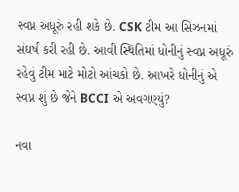સ્વપ્ન અધૂરું રહી શકે છે. CSK ટીમ આ સિઝનમાં સંઘર્ષ કરી રહી છે. આવી સ્થિતિમાં ધોનીનું સ્વપ્ન અધૂરું રહેવું ટીમ માટે મોટો આંચકો છે. આખરે ધોનીનું એ સ્વપ્ન શું છે જેને BCCI એ અવગણ્યું?

નવા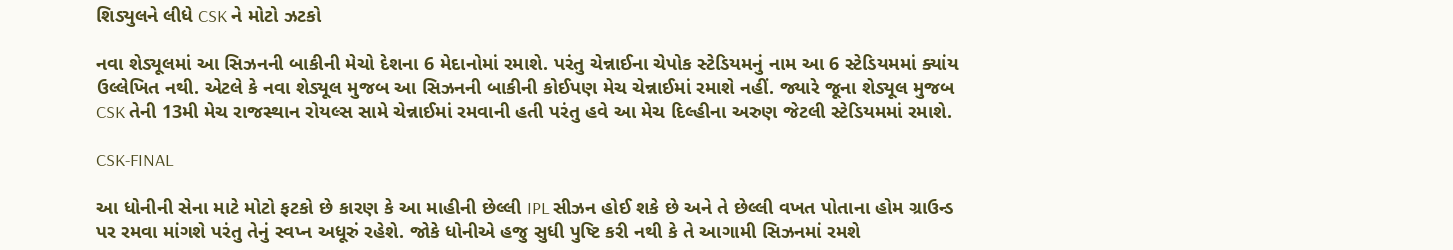શિડ્યુલને લીધે CSK ને મોટો ઝટકો

નવા શેડ્યૂલમાં આ સિઝનની બાકીની મેચો દેશના 6 મેદાનોમાં રમાશે. પરંતુ ચેન્નાઈના ચેપોક સ્ટેડિયમનું નામ આ 6 સ્ટેડિયમમાં ક્યાંય ઉલ્લેખિત નથી. એટલે કે નવા શેડ્યૂલ મુજબ આ સિઝનની બાકીની કોઈપણ મેચ ચેન્નાઈમાં રમાશે નહીં. જ્યારે જૂના શેડ્યૂલ મુજબ CSK તેની 13મી મેચ રાજસ્થાન રોયલ્સ સામે ચેન્નાઈમાં રમવાની હતી પરંતુ હવે આ મેચ દિલ્હીના અરુણ જેટલી સ્ટેડિયમમાં રમાશે.

CSK-FINAL

આ ધોનીની સેના માટે મોટો ફટકો છે કારણ કે આ માહીની છેલ્લી IPL સીઝન હોઈ શકે છે અને તે છેલ્લી વખત પોતાના હોમ ગ્રાઉન્ડ પર રમવા માંગશે પરંતુ તેનું સ્વપ્ન અધૂરું રહેશે. જોકે ધોનીએ હજુ સુધી પુષ્ટિ કરી નથી કે તે આગામી સિઝનમાં રમશે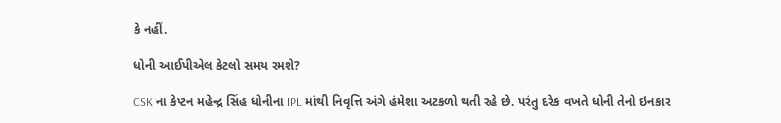કે નહીં.

ધોની આઈપીએલ કેટલો સમય રમશે?

CSK ના કેપ્ટન મહેન્દ્ર સિંહ ધોનીના IPL માંથી નિવૃત્તિ અંગે હંમેશા અટકળો થતી રહે છે. પરંતુ દરેક વખતે ધોની તેનો ઇનકાર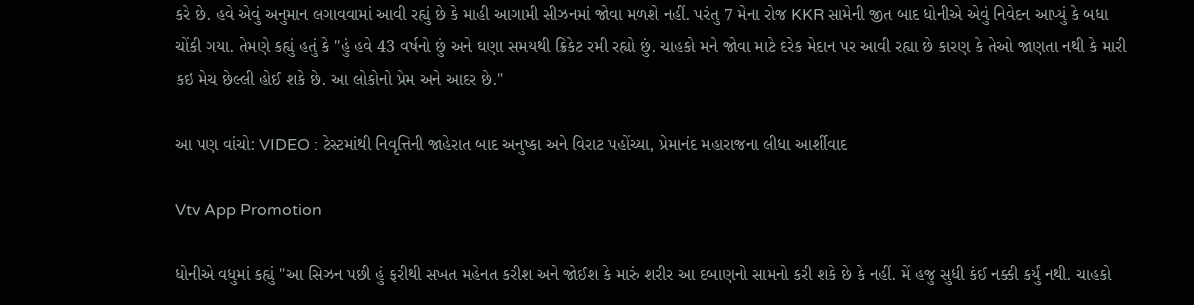કરે છે. હવે એવું અનુમાન લગાવવામાં આવી રહ્યું છે કે માહી આગામી સીઝનમાં જોવા મળશે નહીં. પરંતુ 7 મેના રોજ KKR સામેની જીત બાદ ધોનીએ એવું નિવેદન આપ્યું કે બધા ચોંકી ગયા. તેમણે કહ્યું હતું કે "હું હવે 43 વર્ષનો છું અને ઘણા સમયથી ક્રિકેટ રમી રહ્યો છું. ચાહકો મને જોવા માટે દરેક મેદાન પર આવી રહ્યા છે કારણ કે તેઓ જાણતા નથી કે મારી કઇ મેચ છેલ્લી હોઈ શકે છે. આ લોકોનો પ્રેમ અને આદર છે."

આ પણ વાંચો: VIDEO : ટેસ્ટમાંથી નિવૃત્તિની જાહેરાત બાદ અનુષ્કા અને વિરાટ પહોંચ્યા, પ્રેમાનંદ મહારાજના લીધા આર્શીવાદ

Vtv App Promotion

ધોનીએ વધુમાં કહ્યું "આ સિઝન પછી હું ફરીથી સખત મહેનત કરીશ અને જોઈશ કે મારું શરીર આ દબાણનો સામનો કરી શકે છે કે નહીં. મેં હજુ સુધી કંઈ નક્કી કર્યું નથી. ચાહકો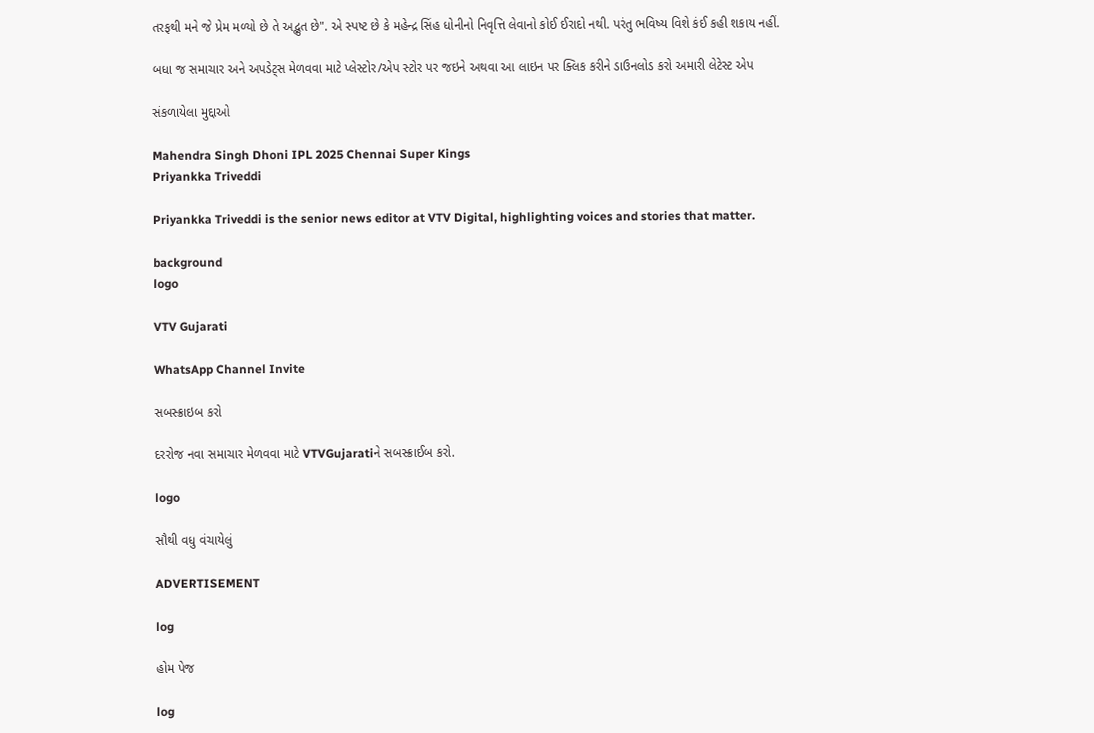તરફથી મને જે પ્રેમ મળ્યો છે તે અદ્ભુત છે". એ સ્પષ્ટ છે કે મહેન્દ્ર સિંહ ધોનીનો નિવૃત્તિ લેવાનો કોઈ ઈરાદો નથી. પરંતુ ભવિષ્ય વિશે કંઈ કહી શકાય નહીં.

બધા જ સમાચાર અને અપડેટ્સ મેળવવા માટે પ્લેસ્ટોર/એપ સ્ટોર પર જઇને અથવા આ લાઇન પર ક્લિક કરીને ડાઉનલોડ કરો અમારી લેટેસ્ટ એપ

સંકળાયેલા મુદ્દાઓ

Mahendra Singh Dhoni IPL 2025 Chennai Super Kings
Priyankka Triveddi

Priyankka Triveddi is the senior news editor at VTV Digital, highlighting voices and stories that matter.

background
logo

VTV Gujarati

WhatsApp Channel Invite

સબસ્ક્રાઇબ કરો

દરરોજ નવા સમાચાર મેળવવા માટે VTVGujaratiને સબસ્ક્રાઈબ કરો.

logo

સૌથી વધુ વંચાયેલું

ADVERTISEMENT

log

હોમ પેજ

log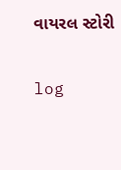વાયરલ સ્ટોરી

log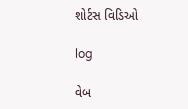શોર્ટસ વિડિઓ

log

વેબ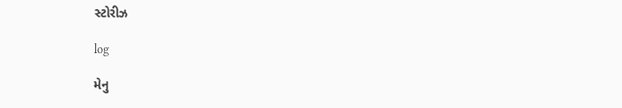સ્ટોરીઝ

log

મેનુ